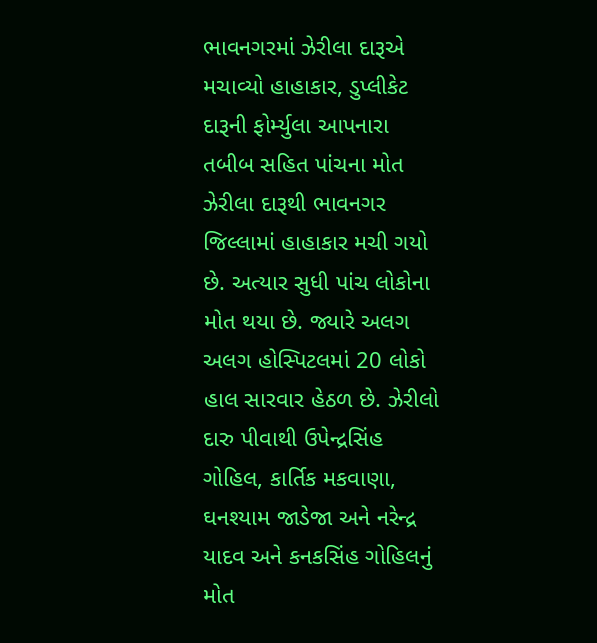ભાવનગરમાં ઝેરીલા દારૂએ મચાવ્યો હાહાકાર, ડુપ્લીકેટ દારૂની ફોર્મ્યુલા આપનારા તબીબ સહિત પાંચના મોત
ઝેરીલા દારૂથી ભાવનગર જિલ્લામાં હાહાકાર મચી ગયો છે. અત્યાર સુધી પાંચ લોકોના મોત થયા છે. જ્યારે અલગ અલગ હોસ્પિટલમાં 20 લોકો હાલ સારવાર હેઠળ છે. ઝેરીલો દારુ પીવાથી ઉપેન્દ્રસિંહ ગોહિલ, કાર્તિક મકવાણા, ઘનશ્યામ જાડેજા અને નરેન્દ્ર યાદવ અને કનકસિંહ ગોહિલનું મોત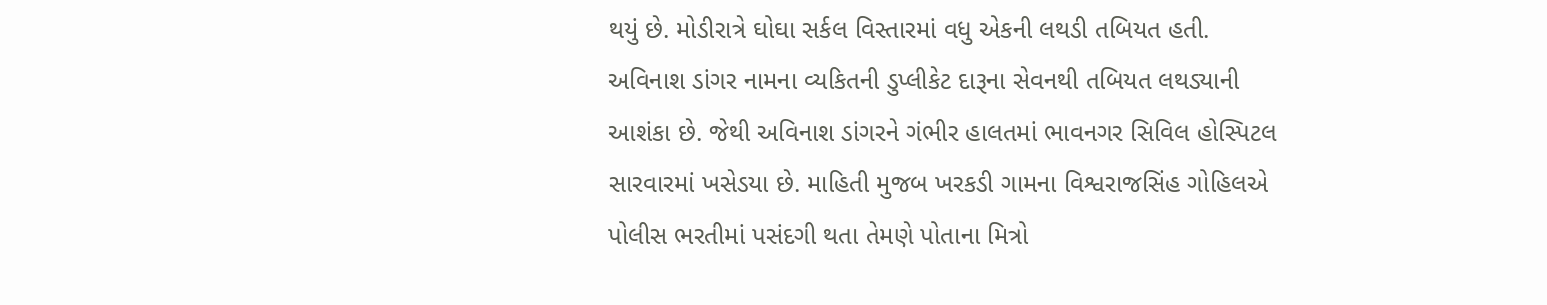થયું છે. મોડીરાત્રે ઘોઘા સર્કલ વિસ્તારમાં વધુ એકની લથડી તબિયત હતી. અવિનાશ ડાંગર નામના વ્યકિતની ડુપ્લીકેટ દારૂના સેવનથી તબિયત લથડ્યાની આશંકા છે. જેથી અવિનાશ ડાંગરને ગંભીર હાલતમાં ભાવનગર સિવિલ હોસ્પિટલ સારવારમાં ખસેડયા છે. માહિતી મુજબ ખરકડી ગામના વિશ્વરાજસિંહ ગોહિલએ પોલીસ ભરતીમાં પસંદગી થતા તેમણે પોતાના મિત્રો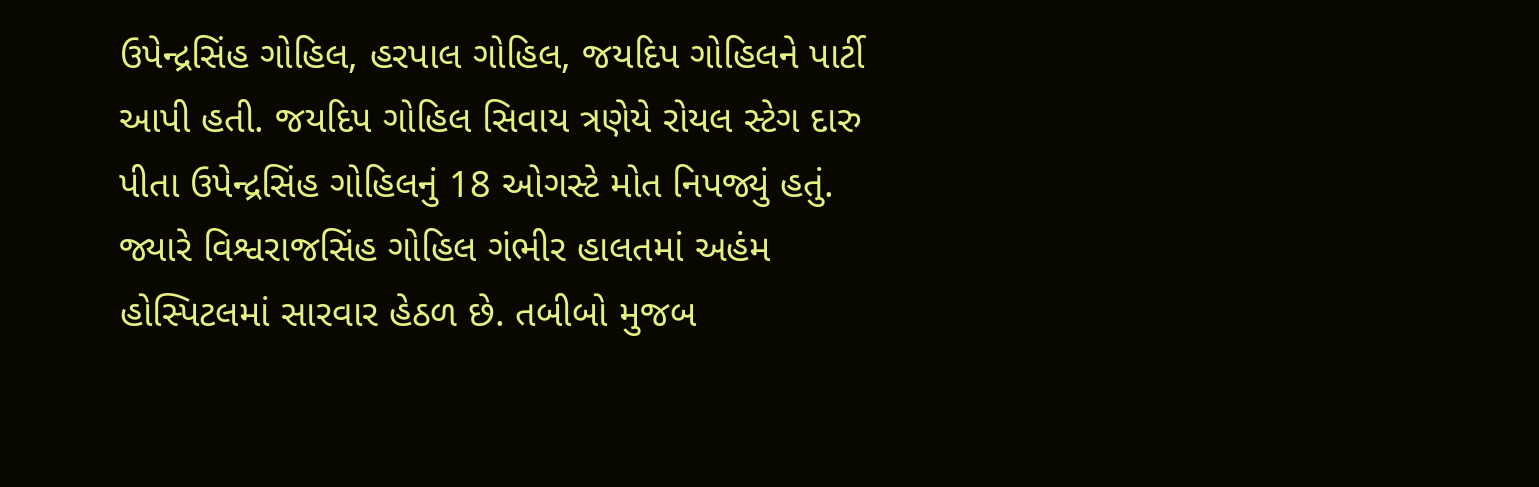ઉપેન્દ્રસિંહ ગોહિલ, હરપાલ ગોહિલ, જયદિપ ગોહિલને પાર્ટી આપી હતી. જયદિપ ગોહિલ સિવાય ત્રણેયે રોયલ સ્ટેગ દારુ પીતા ઉપેન્દ્રસિંહ ગોહિલનું 18 ઓગસ્ટે મોત નિપજ્યું હતું. જ્યારે વિશ્વરાજસિંહ ગોહિલ ગંભીર હાલતમાં અહંમ હોસ્પિટલમાં સારવાર હેઠળ છે. તબીબો મુજબ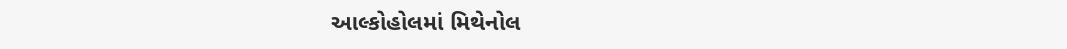આલ્કોહોલમાં મિથેનોલ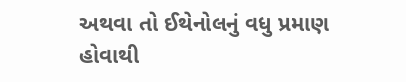અથવા તો ઈથેનોલનું વધુ પ્રમાણ હોવાથી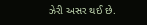ઝેરી અસર થઈ છે.